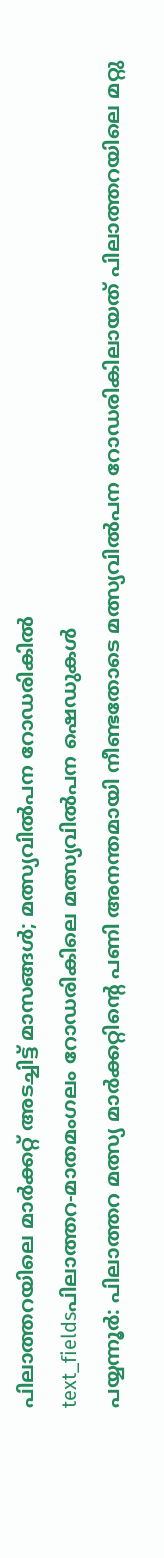പിലാത്തറയിലെ മാർക്കറ്റ് അടച്ചിട്ട് മാസങ്ങൾ; മത്സ്യവിൽപന റോഡരികിൽ
text_fieldsപിലാത്തറ-മാതമംഗലം റോഡരികിലെ മത്സ്യവിൽപന ഷെഡുകൾ
പയ്യന്നൂർ: പിലാത്തറ മത്സ്യ മാർക്കറ്റിന്റെ പണി അനന്തമായി നീണ്ടതോടെ മത്സ്യവിൽപന റോഡരികിലായത് പിലാത്തറയിലെ മറ്റു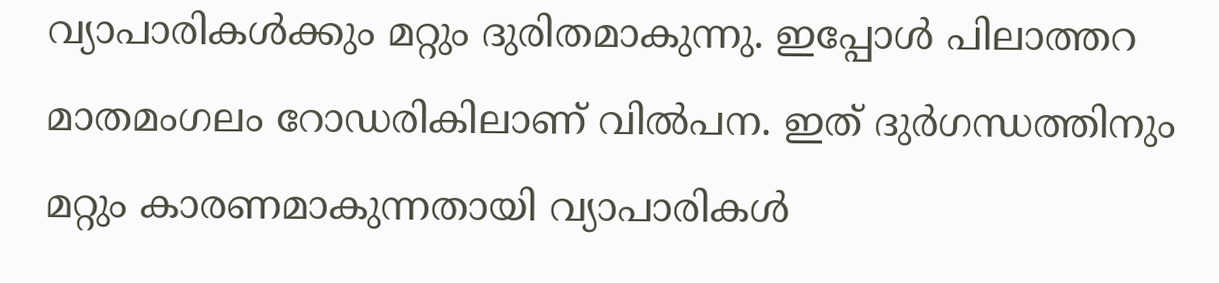വ്യാപാരികൾക്കും മറ്റും ദുരിതമാകുന്നു. ഇപ്പോൾ പിലാത്തറ മാതമംഗലം റോഡരികിലാണ് വിൽപന. ഇത് ദുർഗന്ധത്തിനും മറ്റും കാരണമാകുന്നതായി വ്യാപാരികൾ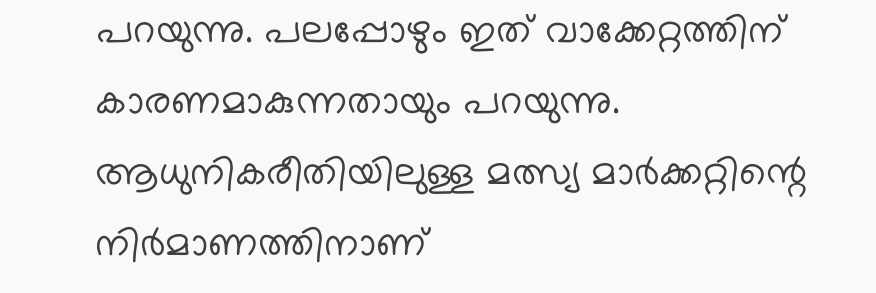പറയുന്നു. പലപ്പോഴും ഇത് വാക്കേറ്റത്തിന് കാരണമാകുന്നതായും പറയുന്നു.
ആധുനികരീതിയിലുള്ള മത്സ്യ മാർക്കറ്റിന്റെ നിർമാണത്തിനാണ്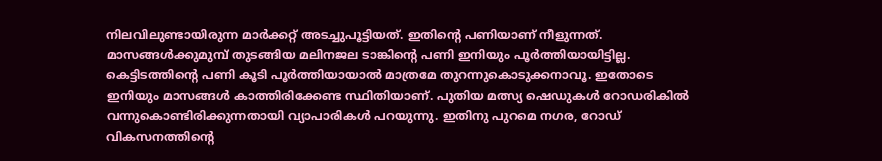നിലവിലുണ്ടായിരുന്ന മാർക്കറ്റ് അടച്ചുപൂട്ടിയത്. ഇതിന്റെ പണിയാണ് നീളുന്നത്. മാസങ്ങൾക്കുമുമ്പ് തുടങ്ങിയ മലിനജല ടാങ്കിന്റെ പണി ഇനിയും പൂർത്തിയായിട്ടില്ല. കെട്ടിടത്തിന്റെ പണി കൂടി പൂർത്തിയായാൽ മാത്രമേ തുറന്നുകൊടുക്കനാവൂ. ഇതോടെ ഇനിയും മാസങ്ങൾ കാത്തിരിക്കേണ്ട സ്ഥിതിയാണ്. പുതിയ മത്സ്യ ഷെഡുകൾ റോഡരികിൽ വന്നുകൊണ്ടിരിക്കുന്നതായി വ്യാപാരികൾ പറയുന്നു. ഇതിനു പുറമെ നഗര, റോഡ് വികസനത്തിന്റെ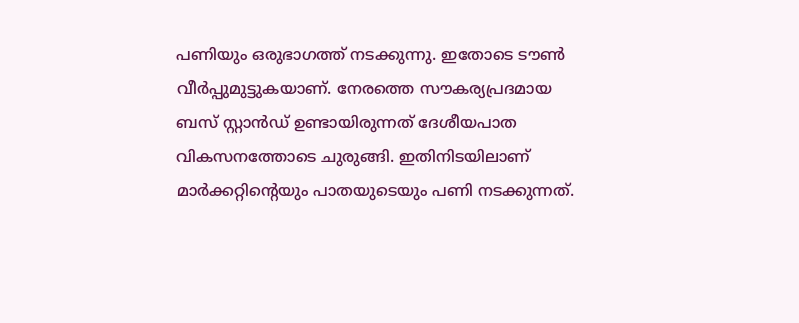പണിയും ഒരുഭാഗത്ത് നടക്കുന്നു. ഇതോടെ ടൗൺ വീർപ്പുമുട്ടുകയാണ്. നേരത്തെ സൗകര്യപ്രദമായ ബസ് സ്റ്റാൻഡ് ഉണ്ടായിരുന്നത് ദേശീയപാത വികസനത്തോടെ ചുരുങ്ങി. ഇതിനിടയിലാണ് മാർക്കറ്റിന്റെയും പാതയുടെയും പണി നടക്കുന്നത്.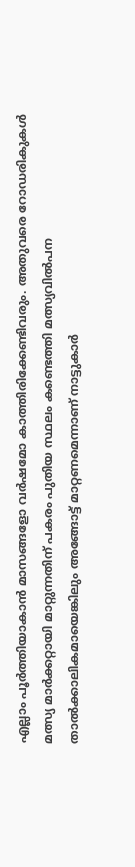എല്ലാം പൂർത്തിയാകാൻ മാസങ്ങളോ വർഷമോ കാത്തിരിക്കേണ്ടിവരും. അതുവരെ റോഡരികുകൾ മത്സ്യ മാർക്കറ്റായി മാറ്റുന്നതിന് പകരം പുതിയ സ്ഥലം കണ്ടെത്തി മത്സ്യവിൽപന താൽക്കാലികമായെങ്കിലും അങ്ങോട്ട് മാറ്റണമെന്നാണ് നാട്ടുകാർ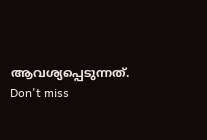ആവശ്യപ്പെടുന്നത്.
Don't miss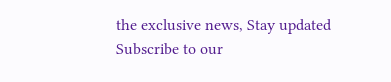the exclusive news, Stay updated
Subscribe to our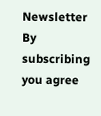Newsletter
By subscribing you agree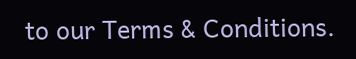to our Terms & Conditions.